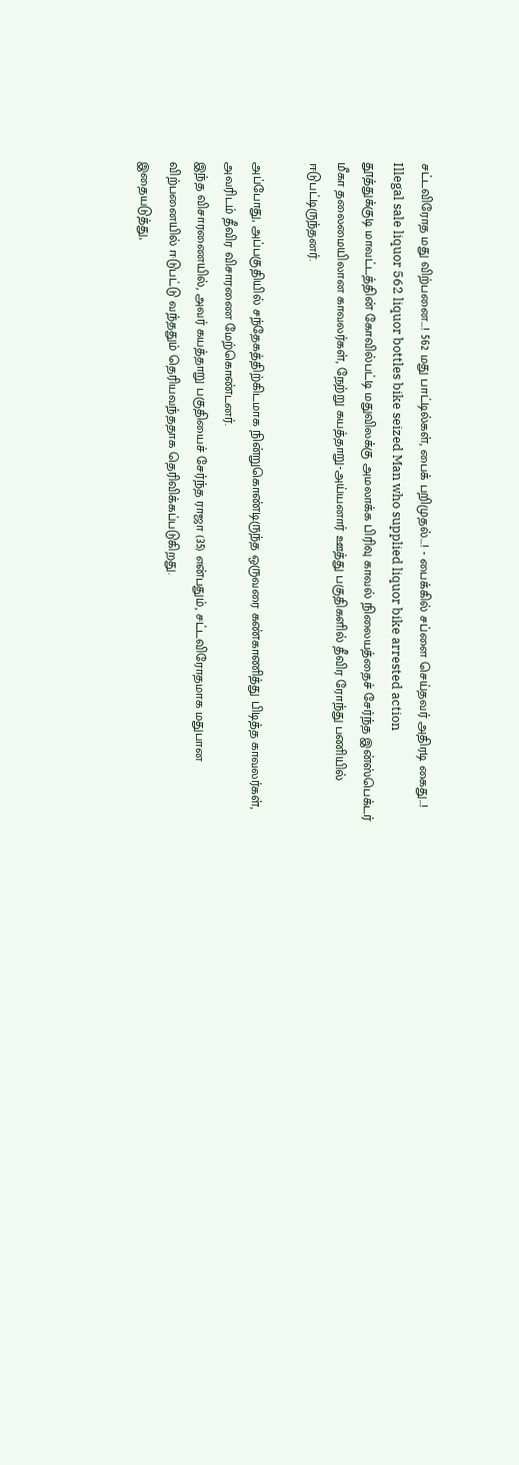சட்டவிரோத மது விற்பனை...! 562 மது பாட்டில்கள், பைக் பறிமுதல்...! - பைக்கில் சப்ளை செய்தவர் அதிரடி கைது...!
Illegal sale liquor 562 liquor bottles bike seized Man who supplied liquor bike arrested action
தூத்துக்குடி மாவட்டத்தின் கோவில்பட்டி மதுவிலக்கு அமலாக்க பிரிவு காவல் நிலையத்தைச் சேர்ந்த இன்ஸ்பெக்டர் மீகா தலைமையிலான காவலர்கள், நேற்று கயத்தாறு-அய்யனார் ஊத்து பகுதிகளில் தீவிர ரோந்து பணியில் ஈடுபட்டிருந்தனர்.

அப்போது, அப்பகுதியில் சந்தேகத்திற்கிடமாக நின்றுகொண்டிருந்த ஒருவரை கண்காணித்து பிடித்த காவலர்கள், அவரிடம் தீவிர விசாரணை மேற்கொண்டனர்.
இந்த விசாரணையில், அவர் கயத்தாறு பகுதியைச் சேர்ந்த ராஜா (35) என்பதும், சட்டவிரோதமாக மதுபான விற்பனையில் ஈடுபட்டு வந்ததும் தெரியவந்ததாக தெரிவிக்கப்படுகிறது.
இதையடுத்து,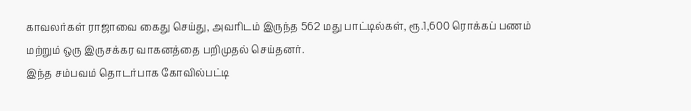காவலர்கள் ராஜாவை கைது செய்து, அவரிடம் இருந்த 562 மது பாட்டில்கள், ரூ.1,600 ரொக்கப் பணம் மற்றும் ஒரு இருசக்கர வாகனத்தை பறிமுதல் செய்தனர்.
இந்த சம்பவம் தொடர்பாக கோவில்பட்டி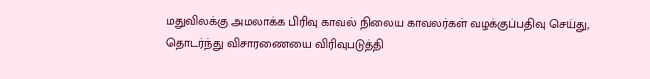மதுவிலக்கு அமலாக்க பிரிவு காவல் நிலைய காவலர்கள் வழக்குப்பதிவு செய்து, தொடர்ந்து விசாரணையை விரிவுபடுத்தி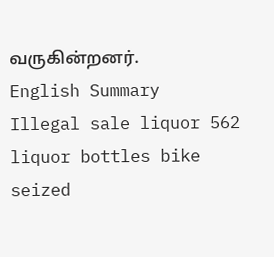வருகின்றனர்.
English Summary
Illegal sale liquor 562 liquor bottles bike seized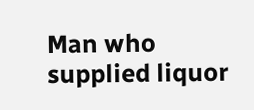Man who supplied liquor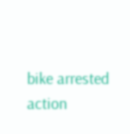bike arrested action